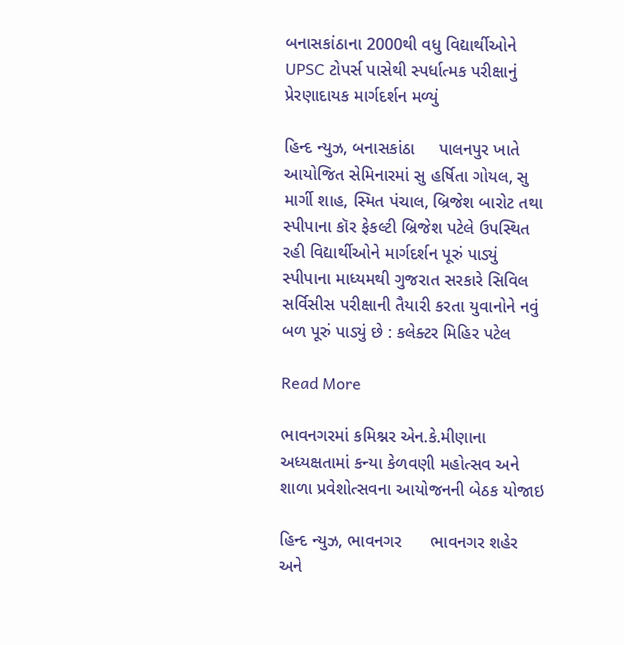બનાસકાંઠાના 2000થી વધુ વિદ્યાર્થીઓને UPSC ટોપર્સ પાસેથી સ્પર્ધાત્મક પરીક્ષાનું પ્રેરણાદાયક માર્ગદર્શન મળ્યું

હિન્દ ન્યુઝ, બનાસકાંઠા     પાલનપુર ખાતે આયોજિત સેમિનારમાં સુ હર્ષિતા ગોયલ, સુ માર્ગી શાહ, સ્મિત પંચાલ, બ્રિજેશ બારોટ તથા સ્પીપાના કૉર ફેકલ્ટી બ્રિજેશ પટેલે ઉપસ્થિત રહી વિદ્યાર્થીઓને માર્ગદર્શન પૂરું પાડ્યું સ્પીપાના માધ્યમથી ગુજરાત સરકારે સિવિલ સર્વિસીસ પરીક્ષાની તૈયારી કરતા યુવાનોને નવું બળ પૂરું પાડ્યું છે : કલેક્ટર મિહિર પટેલ

Read More

ભાવનગરમાં કમિશ્નર એન.કે.મીણાના અધ્યક્ષતામાં કન્યા કેળવણી મહોત્સવ અને શાળા પ્રવેશોત્સવના આયોજનની બેઠક યોજાઇ

હિન્દ ન્યુઝ, ભાવનગર      ભાવનગર શહેર અને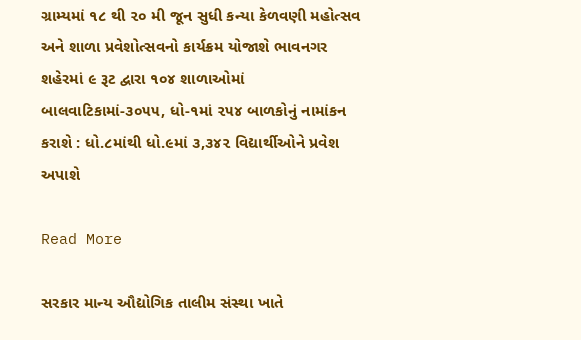ગ્રામ્યમાં ૧૮ થી ૨૦ મી જૂન સુધી કન્યા કેળવણી મહોત્સવ અને શાળા પ્રવેશોત્સવનો કાર્યક્રમ યોજાશે ભાવનગર શહેરમાં ૯ રૂટ દ્વારા ૧૦૪ શાળાઓમાં બાલવાટિકામાં-૩૦૫૫, ધો-૧માં ૨૫૪ બાળકોનું નામાંકન કરાશે : ધો.૮માંથી ધો.૯માં ૩,૩૪૨ વિદ્યાર્થીઓને પ્રવેશ અપાશે

Read More

સરકાર માન્ય ઔદ્યોગિક તાલીમ સંસ્થા ખાતે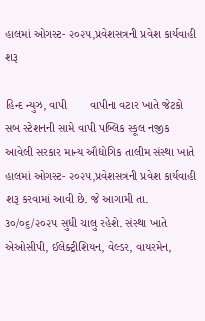હાલમાં ઓગસ્ટ- ૨૦૨૫,પ્રવેશસત્રની પ્રવેશ કાર્યવાહી શરૂ

હિન્દ ન્યુઝ, વાપી       વાપીના વટાર ખાતે જેટકો સબ સ્ટેશનની સામે વાપી પબ્લિક સ્કૂલ નજીક આવેલી સરકાર માન્ય ઔદ્યોગિક તાલીમ સંસ્થા ખાતે હાલમાં ઓગસ્ટ- ૨૦૨૫,પ્રવેશસત્રની પ્રવેશ કાર્યવાહી શરૂ કરવામાં આવી છે. જે આગામી તા. ૩૦/૦૬/૨૦૨૫ સુધી ચાલુ રહેશે. સંસ્થા ખાતે એઓસીપી, ઈલેક્ટ્રીશિયન, વેલ્ડર, વાયરમેન,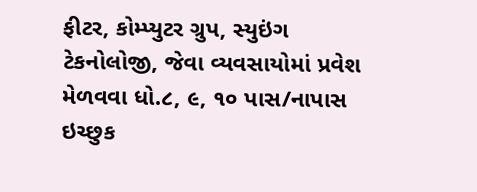ફીટર, કોમ્પ્યુટર ગ્રુપ, સ્યુઇંગ ટેકનોલોજી, જેવા વ્યવસાયોમાં પ્રવેશ મેળવવા ધો.૮, ૯, ૧૦ પાસ/નાપાસ ઇચ્છુક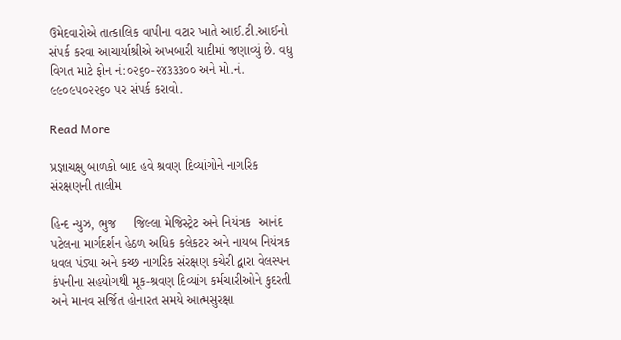ઉમેદવારોએ તાત્કાલિક વાપીના વટાર ખાતે આઈ.ટી.આઈનો સંપર્ક કરવા આચાર્યાશ્રીએ અખબારી યાદીમાં જણાવ્યું છે. વધુ વિગત માટે ફોન નં:૦૨૬૦-૨૪૩૩૩૦૦ અને મો.નં. ૯૯૦૯૫૦૨૨૬૦ પર સંપર્ક કરાવો.

Read More

પ્રજ્ઞાચક્ષુ બાળકો બાદ હવે શ્રવણ દિવ્યાંગોને નાગરિક સંરક્ષણની તાલીમ

હિન્દ ન્યુઝ, ભુજ     જિલ્લા મેજિસ્ટ્રેટ અને નિયંત્રક  આનંદ પટેલના માર્ગદર્શન હેઠળ અધિક કલેકટર અને નાયબ નિયંત્રક ધવલ પંડ્યા અને કચ્છ નાગરિક સંરક્ષણ કચેરી દ્વારા વેલસ્પન કંપનીના સહયોગથી મૂક-શ્રવણ દિવ્યાંગ કર્મચારીઓને કુદરતી અને માનવ સર્જિત હોનારત સમયે આત્મસુરક્ષા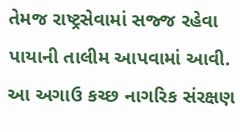તેમજ રાષ્ટ્રસેવામાં સજ્જ રહેવા પાયાની તાલીમ આપવામાં આવી. આ અગાઉ કચ્છ નાગરિક સંરક્ષણ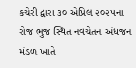કચેરી દ્વારા ૩૦ એપ્રિલ ૨૦૨૫ના રોજ ભુજ સ્થિત નવચેતન અંધજન મંડળ ખાતે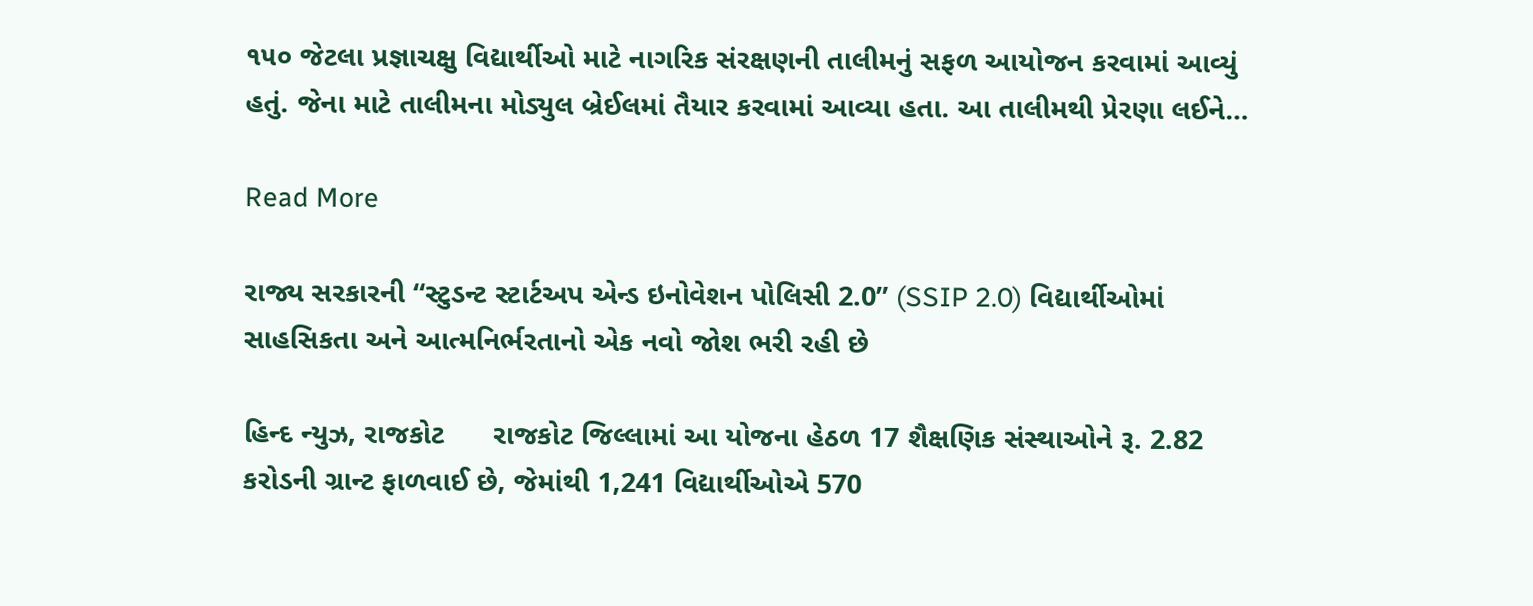૧૫૦ જેટલા પ્રજ્ઞાચક્ષુ વિદ્યાર્થીઓ માટે નાગરિક સંરક્ષણની તાલીમનું સફળ આયોજન કરવામાં આવ્યું હતું. જેના માટે તાલીમના મોડ્યુલ બ્રેઈલમાં તૈયાર કરવામાં આવ્યા હતા. આ તાલીમથી પ્રેરણા લઈને…

Read More

રાજ્ય સરકારની “સ્ટુડન્ટ સ્ટાર્ટઅપ એન્ડ ઇનોવેશન પોલિસી 2.0” (SSIP 2.0) વિદ્યાર્થીઓમાં સાહસિકતા અને આત્મનિર્ભરતાનો એક નવો જોશ ભરી રહી છે

હિન્દ ન્યુઝ, રાજકોટ      રાજકોટ જિલ્લામાં આ યોજના હેઠળ 17 શૈક્ષણિક સંસ્થાઓને રૂ. 2.82 કરોડની ગ્રાન્ટ ફાળવાઈ છે, જેમાંથી 1,241 વિદ્યાર્થીઓએ 570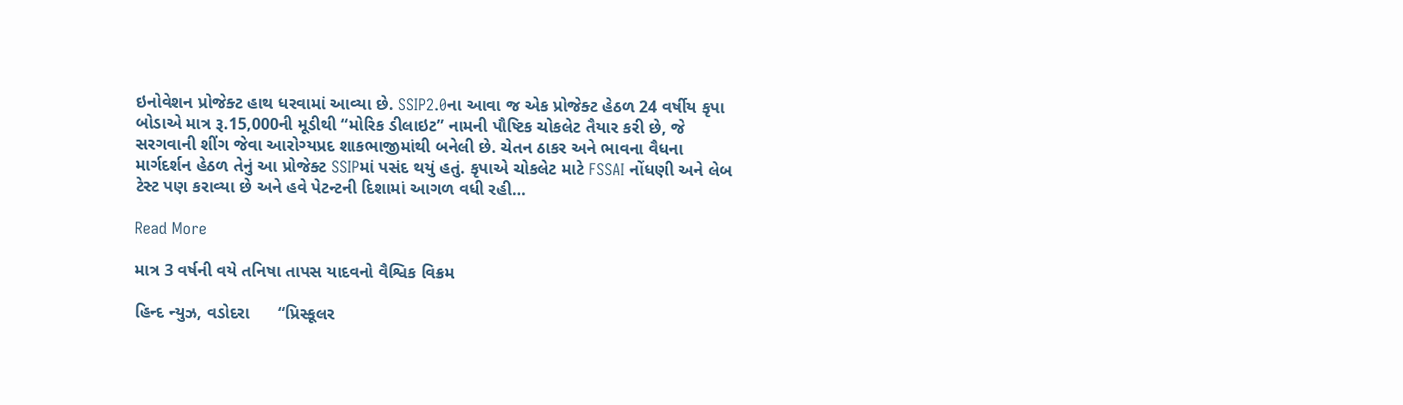ઇનોવેશન પ્રોજેક્ટ હાથ ધરવામાં આવ્યા છે. SSIP2.0ના આવા જ એક પ્રોજેક્ટ હેઠળ 24 વર્ષીય કૃપા બોડાએ માત્ર રૂ.15,000ની મૂડીથી “મોરિક ડીલાઇટ” નામની પૌષ્ટિક ચોકલેટ તૈયાર કરી છે, જે સરગવાની શીંગ જેવા આરોગ્યપ્રદ શાકભાજીમાંથી બનેલી છે. ચેતન ઠાકર અને ભાવના વૈધના માર્ગદર્શન હેઠળ તેનું આ પ્રોજેક્ટ SSIPમાં પસંદ થયું હતું. કૃપાએ ચોકલેટ માટે FSSAI નોંધણી અને લેબ ટેસ્ટ પણ કરાવ્યા છે અને હવે પેટન્ટની દિશામાં આગળ વધી રહી…

Read More

માત્ર 3 વર્ષની વયે તનિષા તાપસ યાદવનો વૈશ્વિક વિક્રમ

હિન્દ ન્યુઝ, વડોદરા      “પ્રિસ્કૂલર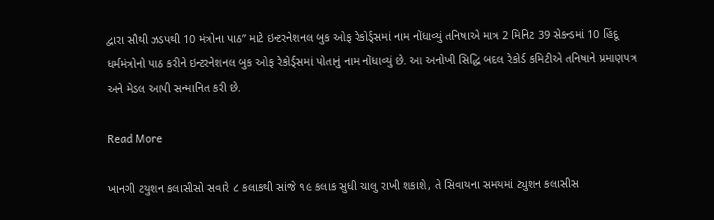દ્વારા સૌથી ઝડપથી 10 મંત્રોના પાઠ” માટે ઇન્ટરનેશનલ બુક ઓફ રેકોર્ડ્સમાં નામ નોંધાવ્યું તનિષાએ માત્ર 2 મિનિટ 39 સેકન્ડમાં 10 હિંદૂ ધર્મમંત્રોનો પાઠ કરીને ઇન્ટરનેશનલ બુક ઓફ રેકોર્ડ્સમાં પોતાનું નામ નોંધાવ્યું છે. આ અનોખી સિદ્ધિ બદલ રેકોર્ડ કમિટીએ તનિષાને પ્રમાણપત્ર અને મેડલ આપી સન્માનિત કરી છે.

Read More

ખાનગી ટયુશન કલાસીસો સવારે ૮ કલાકથી સાંજે ૧૯ કલાક સુધી ચાલુ રાખી શકાશે, તે સિવાયના સમયમાં ટ્યુશન કલાસીસ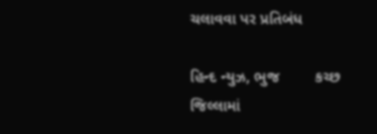ચલાવવા પર પ્રતિબંધ

હિન્દ ન્યુઝ, ભુજ        કચ્‍છ જિલ્‍લામાં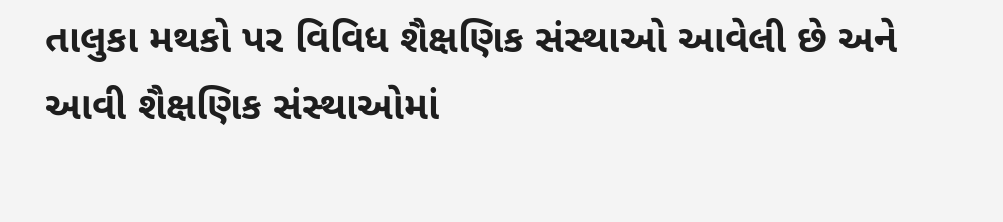તાલુકા મથકો પર વિવિધ શૈક્ષણિક સંસ્‍થાઓ આવેલી છે અને આવી શૈક્ષણિક સંસ્‍થાઓમાં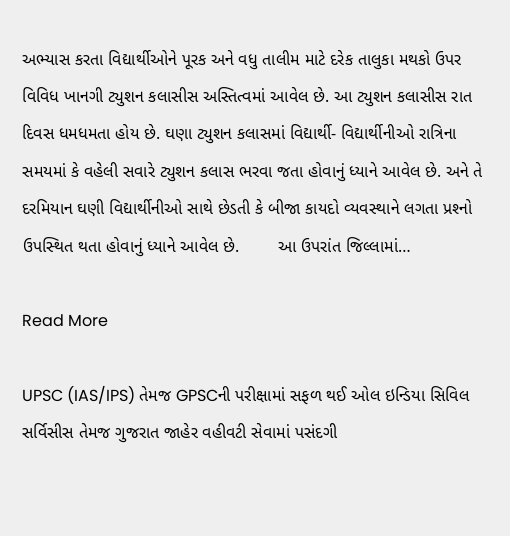અભ્‍યાસ કરતા વિદ્યાર્થીઓને પૂરક અને વધુ તાલીમ માટે દરેક તાલુકા મથકો ઉપર વિવિધ ખાનગી ટ્યુશન કલાસીસ અસ્‍તિત્‍વમાં આવેલ છે. આ ટ્યુશન કલાસીસ રાત દિવસ ધમધમતા હોય છે. ઘણા ટ્યુશન કલાસમાં વિદ્યાર્થી- વિદ્યાર્થીનીઓ રાત્રિના સમયમાં કે વહેલી સવારે ટ્યુશન કલાસ ભરવા જતા હોવાનું ધ્‍યાને આવેલ છે. અને તે દરમિયાન ઘણી વિદ્યાર્થીનીઓ સાથે છેડતી કે બીજા કાયદો વ્‍યવસ્‍થાને લગતા પ્રશ્‍નો ઉપસ્‍થિત થતા હોવાનું ધ્‍યાને આવેલ છે.        આ ઉપરાંત જિલ્‍લામાં…

Read More

UPSC (IAS/IPS) તેમજ GPSCની પરીક્ષામાં સફળ થઈ ઓલ ઇન્ડિયા સિવિલ સર્વિસીસ તેમજ ગુજરાત જાહેર વહીવટી સેવામાં પસંદગી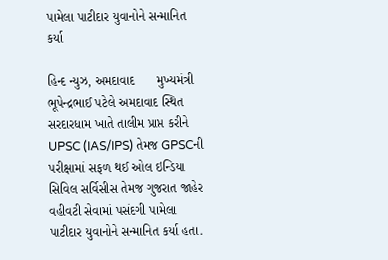પામેલા પાટીદાર યુવાનોને સન્માનિત કર્યા

હિન્દ ન્યુઝ, અમદાવાદ      મુખ્યમંત્રી ભૂપેન્દ્રભાઈ પટેલે અમદાવાદ સ્થિત સરદારધામ ખાતે તાલીમ પ્રાપ્ત કરીને UPSC (IAS/IPS) તેમજ GPSCની પરીક્ષામાં સફળ થઈ ઓલ ઇન્ડિયા સિવિલ સર્વિસીસ તેમજ ગુજરાત જાહેર વહીવટી સેવામાં પસંદગી પામેલા પાટીદાર યુવાનોને સન્માનિત કર્યા હતા.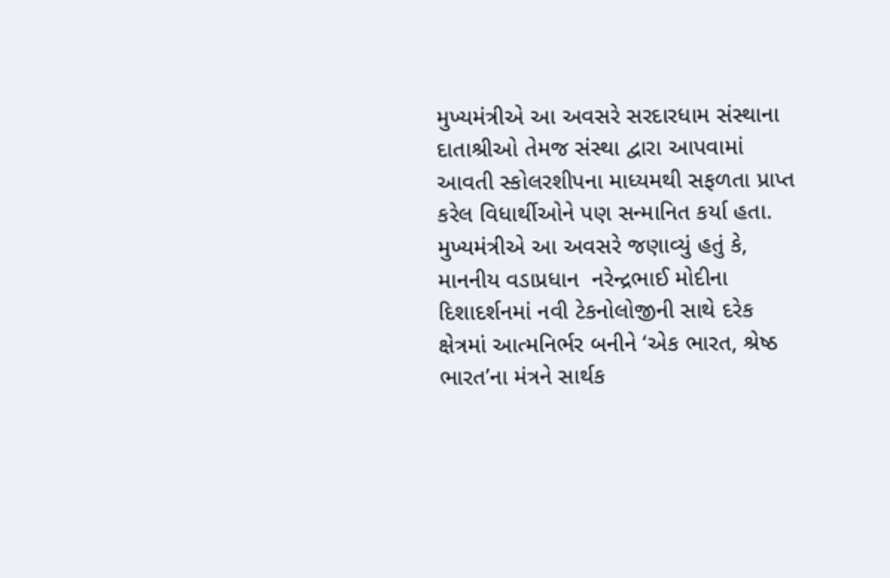મુખ્યમંત્રીએ આ અવસરે સરદારધામ સંસ્થાના દાતાશ્રીઓ તેમજ સંસ્થા દ્વારા આપવામાં આવતી સ્કોલરશીપના માધ્યમથી સફળતા પ્રાપ્ત કરેલ વિધાર્થીઓને પણ સન્માનિત કર્યા હતા. મુખ્યમંત્રીએ આ અવસરે જણાવ્યું હતું કે, માનનીય વડાપ્રધાન  નરેન્દ્રભાઈ મોદીના દિશાદર્શનમાં નવી ટેકનોલોજીની સાથે દરેક ક્ષેત્રમાં આત્મનિર્ભર બનીને ‘એક ભારત, શ્રેષ્ઠ ભારત’ના મંત્રને સાર્થક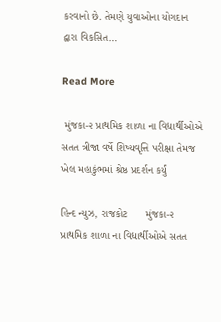કરવાનો છે. તેમણે યુવાઓના યોગદાન દ્વારા વિકસિત…

Read More

 મુંજકા-૨ પ્રાથમિક શાળા ના વિદ્યાર્થીઓએ સતત ત્રીજા વર્ષે શિષ્યવૃત્તિ પરીક્ષા તેમજ ખેલ મહાકુંભમાં શ્રેષ્ઠ પ્રદર્શન કર્યું

હિન્દ ન્યુઝ, રાજકોટ      મુંજકા-૨ પ્રાથમિક શાળા ના વિદ્યાર્થીઓએ સતત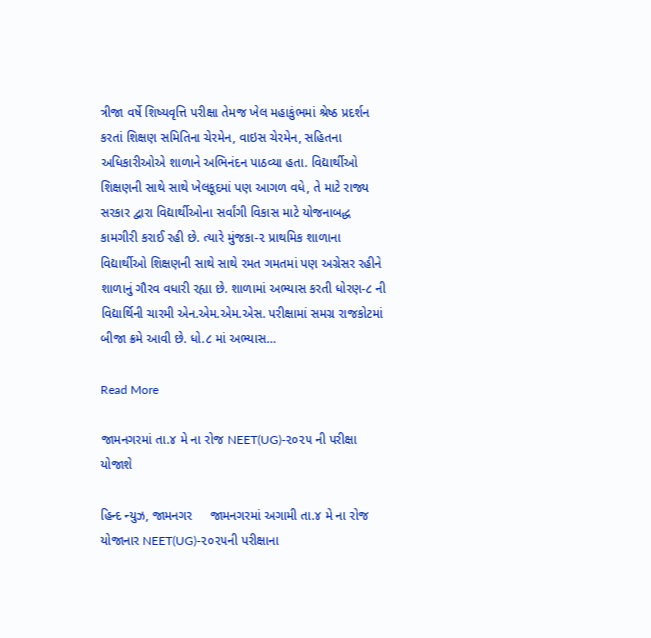ત્રીજા વર્ષે શિષ્યવૃત્તિ પરીક્ષા તેમજ ખેલ મહાકુંભમાં શ્રેષ્ઠ પ્રદર્શન કરતાં શિક્ષણ સમિતિના ચેરમેન, વાઇસ ચેરમેન, સહિતના અધિકારીઓએ શાળાને અભિનંદન પાઠવ્યા હતા. વિદ્યાર્થીઓ શિક્ષણની સાથે સાથે ખેલકૂદમાં પણ આગળ વધે, તે માટે રાજ્ય સરકાર દ્વારા વિદ્યાર્થીઓના સર્વાંગી વિકાસ માટે યોજનાબદ્ધ કામગીરી કરાઈ રહી છે. ત્યારે મુંજકા-૨ પ્રાથમિક શાળાના વિદ્યાર્થીઓ શિક્ષણની સાથે સાથે રમત ગમતમાં પણ અગ્રેસર રહીને શાળાનું ગૌરવ વધારી રહ્યા છે. શાળામાં અભ્યાસ કરતી ધોરણ-૮ ની વિદ્યાર્થિની ચારમી એન.એમ.એમ.એસ. પરીક્ષામાં સમગ્ર રાજકોટમાં બીજા ક્રમે આવી છે. ધો.૮ માં અભ્યાસ…

Read More

જામનગરમાં તા.૪ મે ના રોજ NEET(UG)-૨૦૨૫ ની પરીક્ષા યોજાશે

હિન્દ ન્યુઝ, જામનગર     જામનગરમાં અગામી તા.૪ મે ના રોજ યોજાનાર NEET(UG)-૨૦૨૫ની પરીક્ષાના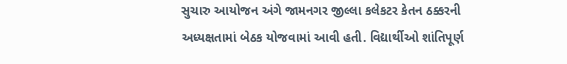સુચારુ આયોજન અંગે જામનગર જીલ્લા કલેકટર કેતન ઠક્કરની અધ્યક્ષતામાં બેઠક યોજવામાં આવી હતી. વિદ્યાર્થીઓ શાંતિપૂર્ણ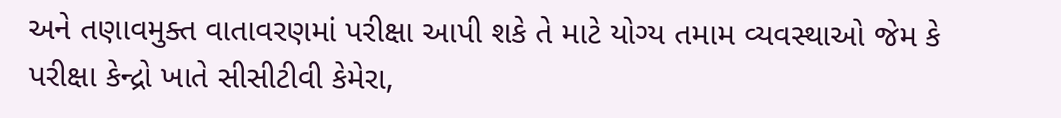અને તણાવમુક્ત વાતાવરણમાં પરીક્ષા આપી શકે તે માટે યોગ્ય તમામ વ્યવસ્થાઓ જેમ કે પરીક્ષા કેન્દ્રો ખાતે સીસીટીવી કેમેરા,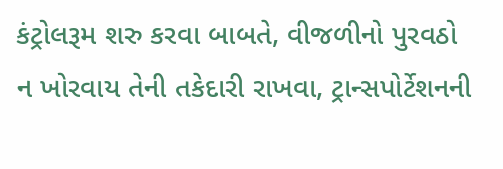કંટ્રોલરૂમ શરુ કરવા બાબતે, વીજળીનો પુરવઠો ન ખોરવાય તેની તકેદારી રાખવા, ટ્રાન્સપોર્ટેશનની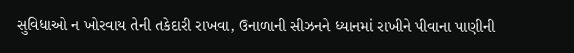સુવિધાઓ ન ખોરવાય તેની તકેદારી રાખવા, ઉનાળાની સીઝનને ધ્યાનમાં રાખીને પીવાના પાણીની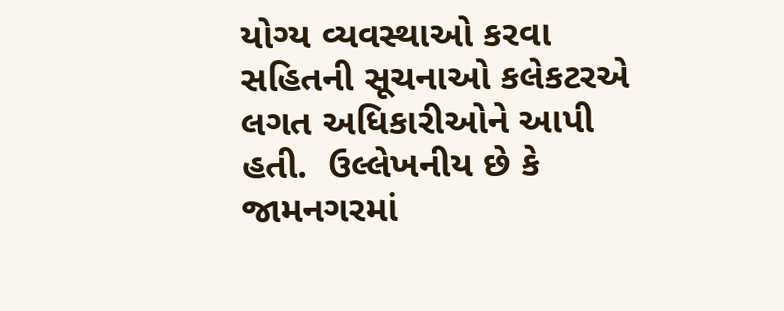યોગ્ય વ્યવસ્થાઓ કરવા સહિતની સૂચનાઓ કલેકટરએ લગત અધિકારીઓને આપી હતી.  ઉલ્લેખનીય છે કે જામનગરમાં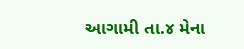આગામી તા.૪ મેના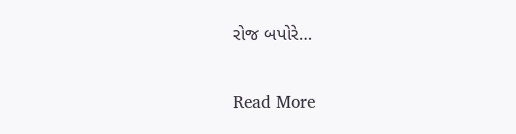રોજ બપોરે…

Read More